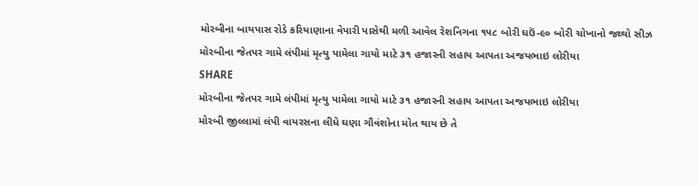મોરબીના બાયપાસ રોડે કરિયાણાના વેપારી પાસેથી મળી આવેલ રેશનિગના ૧૫૮ બોરી ઘઉં-૯૦ બોરી ચોખાનો જથ્થો સીઝ
મોરબીના જેતપર ગામે લંપીમાં મૃત્યુ પામેલા ગાયો માટે ૩૧ હજારની સહાય આપતા અજયભાઇ લોરીયા
SHARE
મોરબીના જેતપર ગામે લંપીમાં મૃત્યુ પામેલા ગાયો માટે ૩૧ હજારની સહાય આપતા અજયભાઇ લોરીયા
મોરબી જીલ્લામાં લંપી વાયરસના લીધે ઘણા ગૌવંશોના મોત થાય છે તે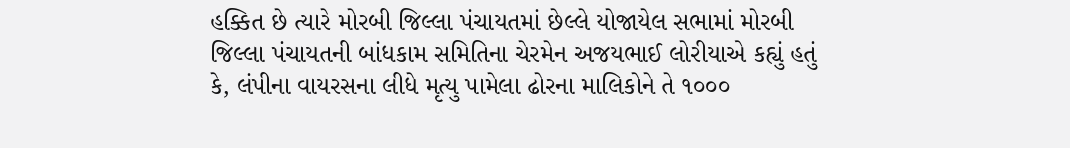હક્કિત છે ત્યારે મોરબી જિલ્લા પંચાયતમાં છેલ્લે યોજાયેલ સભામાં મોરબી જિલ્લા પંચાયતની બાંધકામ સમિતિના ચેરમેન અજયભાઈ લોરીયાએ કહ્યું હતું કે, લંપીના વાયરસના લીધે મૃત્યુ પામેલા ઢોરના માલિકોને તે ૧૦૦૦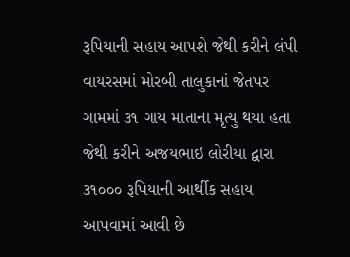રૂપિયાની સહાય આપશે જેથી કરીને લંપી વાયરસમાં મોરબી તાલુકાનાં જેતપર ગામમાં ૩૧ ગાય માતાના મૃત્યુ થયા હતા જેથી કરીને અજયભાઇ લોરીયા દ્વારા ૩૧૦૦૦ રૂપિયાની આર્થીક સહાય આપવામાં આવી છે